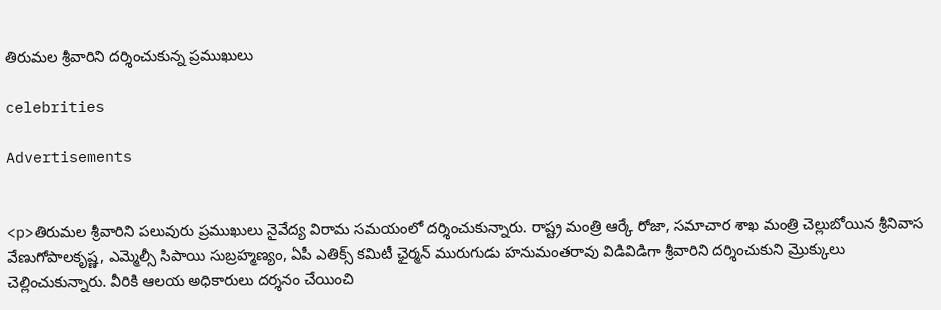తిరుమల శ్రీవారిని దర్శించుకున్న ప్రముఖులు

celebrities

Advertisements


<p>తిరుమల శ్రీవారిని పలువురు ప్రముఖులు నైవేద్య విరామ సమయంలో దర్శించుకున్నారు. రాష్ట్ర మంత్రి ఆర్కే రోజా, సమాచార శాఖ మంత్రి చెల్లుబోయిన శ్రీనివాస వేణుగోపాలకృష్ణ, ఎమ్మెల్సీ సిపాయి సుబ్రహ్మణ్యం, ఏపీ ఎతిక్స్ కమిటీ ఛైర్మన్ మురుగుడు హనుమంతరావు విడివిడిగా శ్రీవారిని దర్శించుకుని మ్రొక్కులు చెల్లించుకున్నారు. వీరికి ఆలయ అధికారులు దర్శనం చేయించి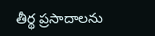తీర్థ ప్రసాదాలను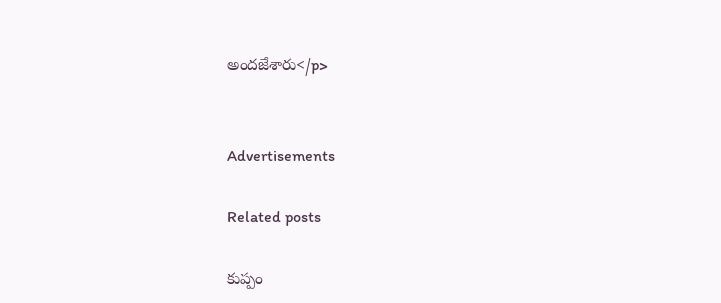అందజేశారు</p>


Advertisements

Related posts

కుప్పం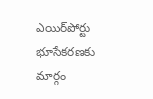ఎయిర్‌పోర్టు భూసేకరణకు మార్గం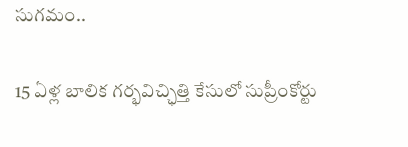సుగమం..

15 ఏళ్ల బాలిక గర్భవిచ్ఛిత్తి కేసులో సుప్రీంకోర్టు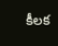కీలక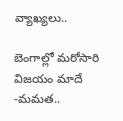వ్యాఖ్యలు..

బెంగాల్లో మరోసారి విజయం మాదే -మమత..